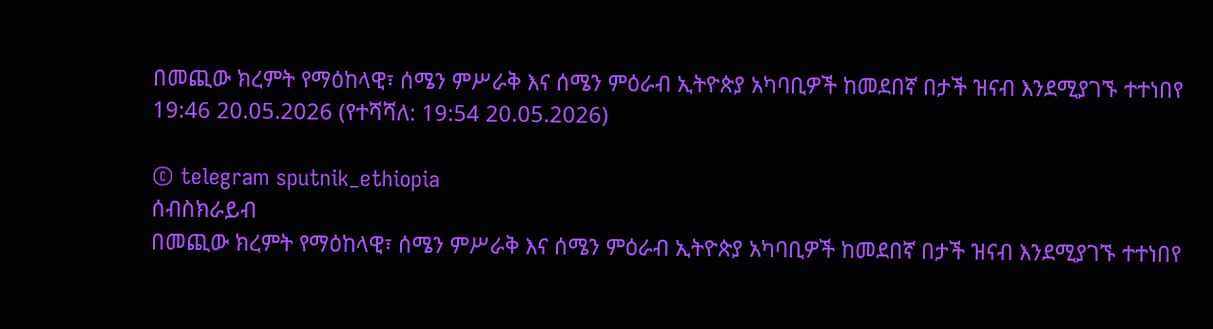በመጪው ክረምት የማዕከላዊ፣ ሰሜን ምሥራቅ እና ሰሜን ምዕራብ ኢትዮጵያ አካባቢዎች ከመደበኛ በታች ዝናብ እንደሚያገኙ ተተነበየ
19:46 20.05.2026 (የተሻሻለ: 19:54 20.05.2026)

© telegram sputnik_ethiopia
ሰብስክራይብ
በመጪው ክረምት የማዕከላዊ፣ ሰሜን ምሥራቅ እና ሰሜን ምዕራብ ኢትዮጵያ አካባቢዎች ከመደበኛ በታች ዝናብ እንደሚያገኙ ተተነበየ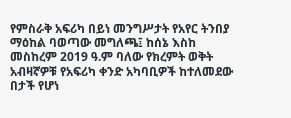የምስራቅ አፍሪካ በይነ መንግሥታት የአየር ትንበያ ማዕከል ባወጣው መግለጫ፤ ከሰኔ እስከ መስከረም 2019 ዓ.ም ባለው የክረምት ወቅት አብዛኛዎቹ የአፍሪካ ቀንድ አካባቢዎች ከተለመደው በታች የሆነ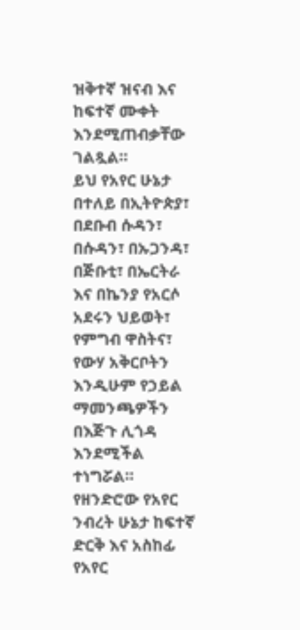ዝቅተኛ ዝናብ እና ከፍተኛ ሙቀት እንደሚጠብቃቸው ገልጿል።
ይህ የአየር ሁኔታ በተለይ በኢትዮጵያ፣ በደቡብ ሱዳን፣ በሱዳን፣ በኡጋንዳ፣ በጅቡቲ፣ በኤርትራ እና በኬንያ የአርሶ አደሩን ህይወት፣ የምግብ ዋስትና፣ የውሃ አቅርቦትን እንዲሁም የኃይል ማመንጫዎችን በእጅጉ ሊጎዳ እንደሚችል ተነግሯል።
የዘንድሮው የአየር ንብረት ሁኔታ ከፍተኛ ድርቅ እና አስከፊ የአየር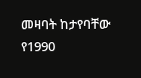መዛባት ከታየባቸው የ1990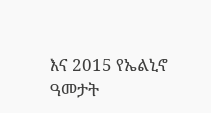እና 2015 የኤልኒኖ ዓመታት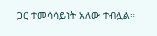ጋር ተመሳሳይነት አለው ተብሏል።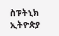ስፑትኒክ ኢትዮጵያ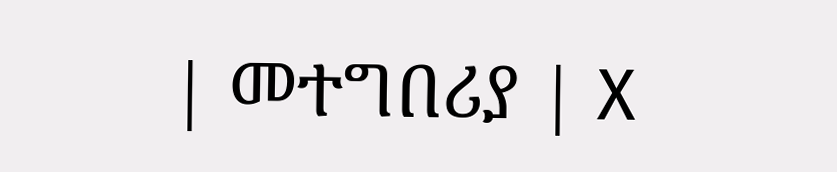| መተግበሪያ | X